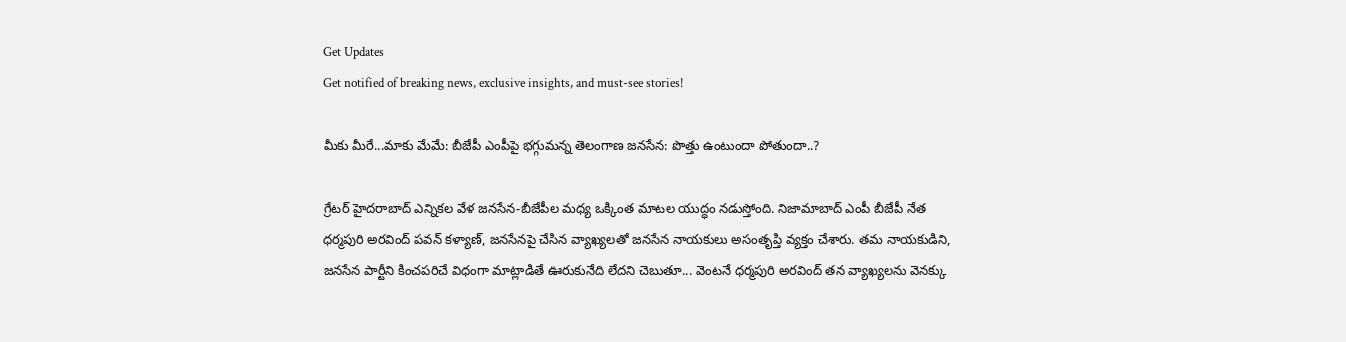Get Updates
Get notified of breaking news, exclusive insights, and must-see stories!

మీకు మీరే...మాకు మేమే: బీజేపీ ఎంపీపై భగ్గుమన్న తెలంగాణ జనసేన: పొత్తు ఉంటుందా పోతుందా..?

గ్రేటర్ హైదరాబాద్ ఎన్నికల వేళ జనసేన-బీజేపీల మధ్య ఒక్కింత మాటల యుద్ధం నడుస్తోంది. నిజామాబాద్ ఎంపీ బీజేపీ నేత ధర్మపురి అరవింద్ పవన్ కళ్యాణ్, జనసేనపై చేసిన వ్యాఖ్యలతో జనసేన నాయకులు అసంతృప్తి వ్యక్తం చేశారు. తమ నాయకుడిని, జనసేన పార్టీని కించపరిచే విధంగా మాట్లాడితే ఊరుకునేది లేదని చెబుతూ... వెంటనే ధర్మపురి అరవింద్ తన వ్యాఖ్యలను వెనక్కు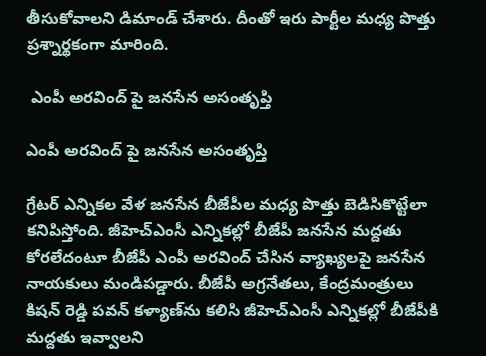తీసుకోవాలని డిమాండ్ చేశారు. దీంతో ఇరు పార్టీల మధ్య పొత్తు ప్రశ్నార్థకంగా మారింది.

 ఎంపీ అరవింద్ పై జనసేన అసంతృప్తి

ఎంపీ అరవింద్ పై జనసేన అసంతృప్తి

గ్రేటర్ ఎన్నికల వేళ జనసేన బీజేపీల మధ్య పొత్తు బెడిసికొట్టేలా కనిపిస్తోంది. జీహెచ్ఎంసీ ఎన్నికల్లో బీజేపీ జనసేన మద్దతు కోరలేదంటూ బీజేపీ ఎంపీ అరవింద్ చేసిన వ్యాఖ్యలపై జనసేన నాయకులు మండిపడ్డారు. బీజేపీ అగ్రనేతలు, కేంద్రమంత్రులు కిషన్ రెడ్డి పవన్ కళ్యాణ్‌ను కలిసి జీహెచ్ఎంసీ ఎన్నికల్లో బీజేపీకి మద్దతు ఇవ్వాలని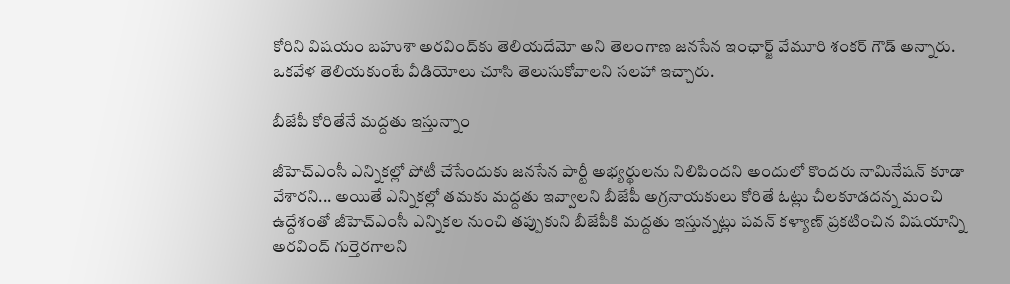కోరిని విషయం బహుశా అరవింద్‌కు తెలియదేమో అని తెలంగాణ జనసేన ఇంఛార్జ్ వేమూరి శంకర్ గౌడ్ అన్నారు. ఒకవేళ తెలియకుంటే వీడియోలు చూసి తెలుసుకోవాలని సలహా ఇచ్చారు.

బీజేపీ కోరితేనే మద్దతు ఇస్తున్నాం

జీహెచ్ఎంసీ ఎన్నికల్లో పోటీ చేసేందుకు జనసేన పార్టీ అభ్యర్థులను నిలిపిందని అందులో కొందరు నామినేషన్ కూడా వేశారని... అయితే ఎన్నికల్లో తమకు మద్దతు ఇవ్వాలని బీజేపీ అగ్రనాయకులు కోరితే ఓట్లు చీలకూడదన్న మంచి ఉద్దేశంతో జీహెచ్ఎంసీ ఎన్నికల నుంచి తప్పుకుని బీజేపీకి మద్దతు ఇస్తున్నట్లు పవన్ కళ్యాణ్ ప్రకటించిన విషయాన్ని అరవింద్ గుర్తెరగాలని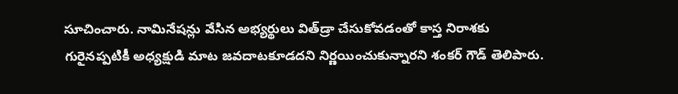సూచించారు. నామినేషన్లు వేసిన అభ్యర్థులు విత్‌డ్రా చేసుకోవడంతో కాస్త నిరాశకు గురైనప్పటికీ అధ్యక్షుడి మాట జవదాటకూడదని నిర్ణయించుకున్నారని శంకర్‌ గౌడ్ తెలిపారు.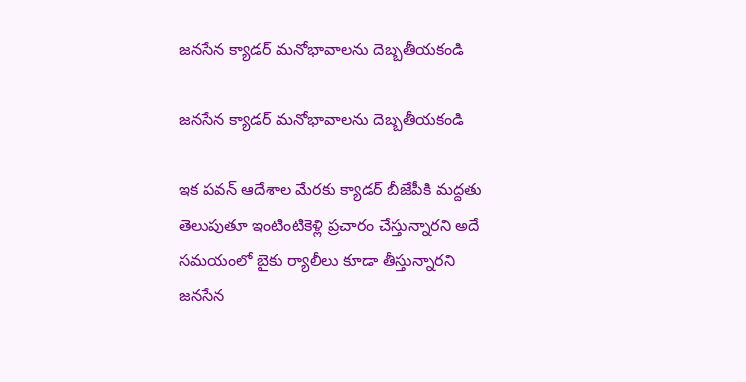జనసేన క్యాడర్‌ మనోభావాలను దెబ్బతీయకండి

జనసేన క్యాడర్‌ మనోభావాలను దెబ్బతీయకండి

ఇక పవన్ ఆదేశాల మేరకు క్యాడర్ బీజేపీకి మద్దతు తెలుపుతూ ఇంటింటికెళ్లి ప్రచారం చేస్తున్నారని అదే సమయంలో బైకు ర్యాలీలు కూడా తీస్తున్నారని జనసేన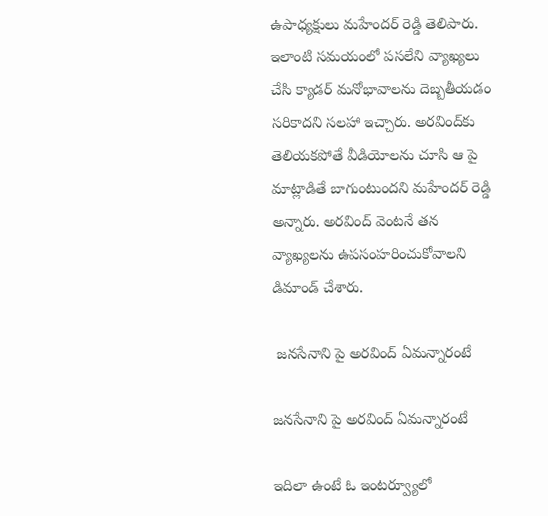ఉపాధ్యక్షులు మహేందర్ రెడ్డి తెలిపారు. ఇలాంటి సమయంలో పసలేని వ్యాఖ్యలు చేసి క్యాడర్‌ మనోభావాలను దెబ్బతీయడం సరికాదని సలహా ఇచ్చారు. అరవింద్‌కు తెలియకపోతే వీడియోలను చూసి ఆ పై మాట్లాడితే బాగుంటుందని మహేందర్ రెడ్డి అన్నారు. అరవింద్ వెంటనే తన వ్యాఖ్యలను ఉపసంహరించుకోవాలని డిమాండ్ చేశారు.

 జనసేనాని పై అరవింద్ ఏమన్నారంటే

జనసేనాని పై అరవింద్ ఏమన్నారంటే

ఇదిలా ఉంటే ఓ ఇంటర్వ్యూలో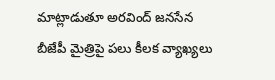మాట్లాడుతూ అరవింద్ జనసేన బీజేపీ మైత్రిపై పలు కీలక వ్యాఖ్యలు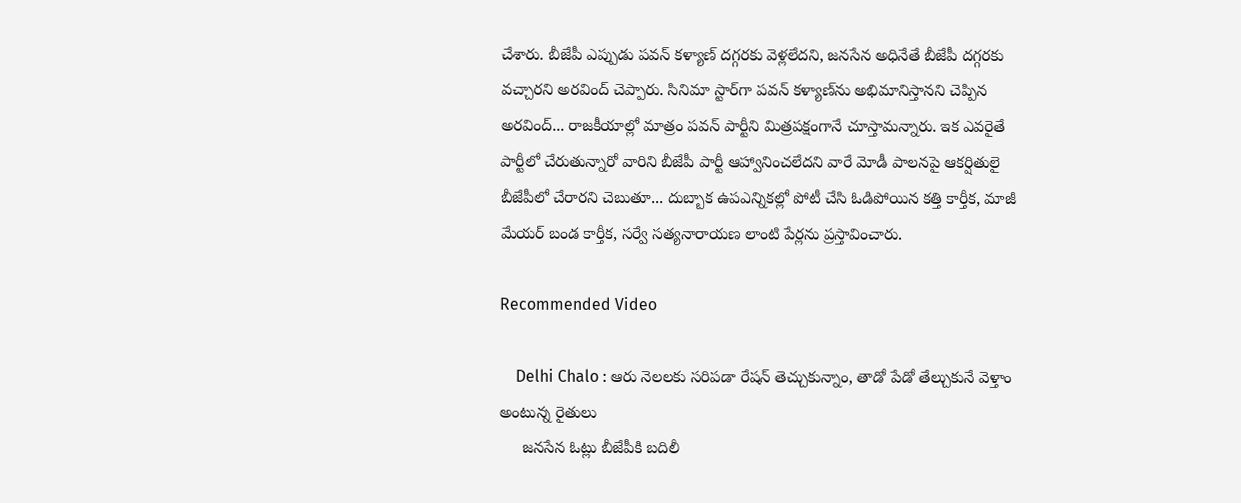చేశారు. బీజేపీ ఎప్పుడు పవన్ కళ్యాణ్ దగ్గరకు వెళ్లలేదని, జనసేన అధినేతే బీజేపీ దగ్గరకు వచ్చారని అరవింద్ చెప్పారు. సినిమా స్టార్‌గా పవన్ కళ్యాణ్‌ను అభిమానిస్తానని చెప్పిన అరవింద్... రాజకీయాల్లో మాత్రం పవన్‌ పార్టీని మిత్రపక్షంగానే చూస్తామన్నారు. ఇక ఎవరైతే పార్టీలో చేరుతున్నారో వారిని బీజేపీ పార్టీ ఆహ్వానించలేదని వారే మోడీ పాలనపై ఆకర్షితులై బీజేపీలో చేరారని చెబుతూ... దుబ్బాక ఉపఎన్నికల్లో పోటీ చేసి ఓడిపోయిన కత్తి కార్తీక, మాజీ మేయర్ బండ కార్తీక, సర్వే సత్యనారాయణ లాంటి పేర్లను ప్రస్తావించారు.

Recommended Video

    Delhi Chalo : ఆరు నెలలకు సరిపడా రేషన్ తెచ్చుకున్నాం, తాడో పేడో తేల్చుకునే వెళ్తాం అంటున్న రైతులు
     జనసేన ఓట్లు బీజేపీకి బదిలీ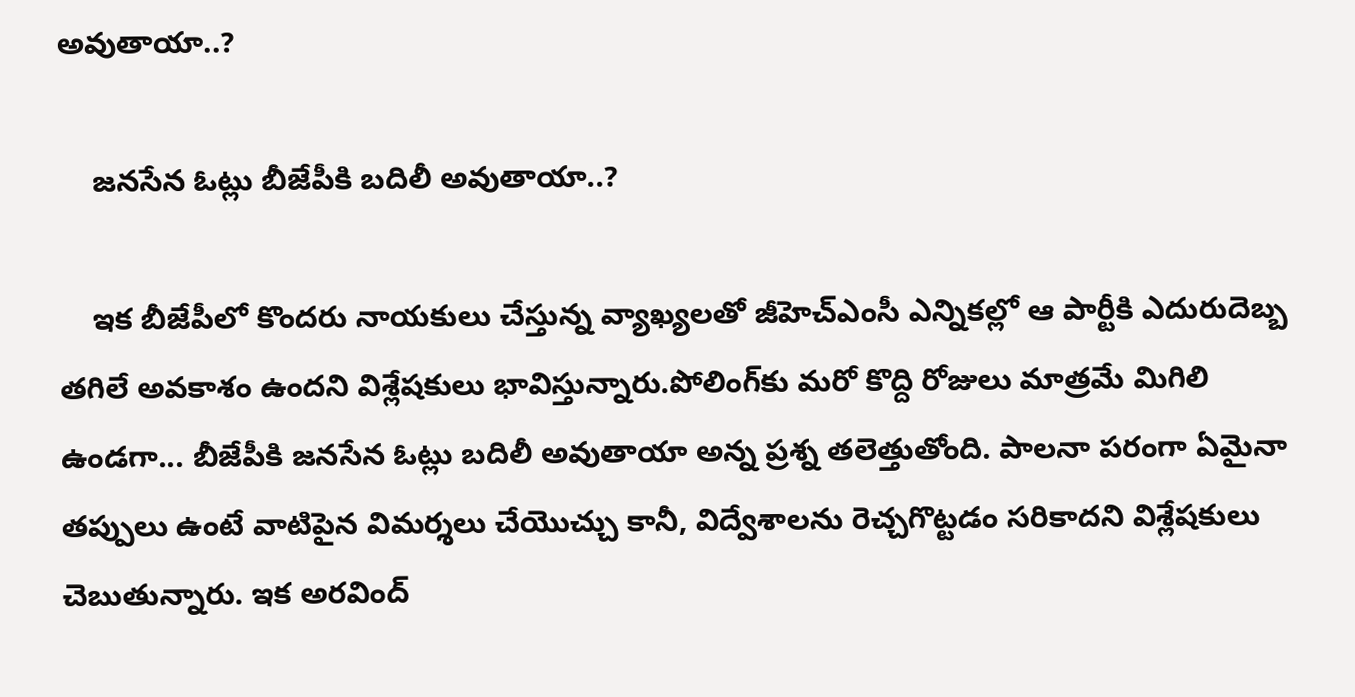అవుతాయా..?

    జనసేన ఓట్లు బీజేపీకి బదిలీ అవుతాయా..?

    ఇక బీజేపీలో కొందరు నాయకులు చేస్తున్న వ్యాఖ్యలతో జీహెచ్ఎంసీ ఎన్నికల్లో ఆ పార్టీకి ఎదురుదెబ్బ తగిలే అవకాశం ఉందని విశ్లేషకులు భావిస్తున్నారు.పోలింగ్‌కు మరో కొద్ది రోజులు మాత్రమే మిగిలి ఉండగా... బీజేపీకి జనసేన ఓట్లు బదిలీ అవుతాయా అన్న ప్రశ్న తలెత్తుతోంది. పాలనా పరంగా ఏమైనా తప్పులు ఉంటే వాటిపైన విమర్శలు చేయొచ్చు కానీ, విద్వేశాలను రెచ్చగొట్టడం సరికాదని విశ్లేషకులు చెబుతున్నారు. ఇక అరవింద్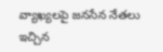వ్యాఖ్యలపై జనసేన నేతలు ఇచ్చిన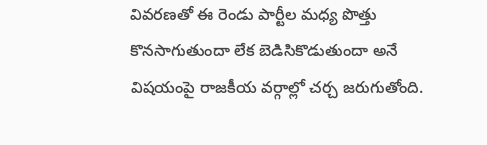వివరణతో ఈ రెండు పార్టీల మధ్య పొత్తు కొనసాగుతుందా లేక బెడిసికొడుతుందా అనే విషయంపై రాజకీయ వర్గాల్లో చర్చ జరుగుతోంది.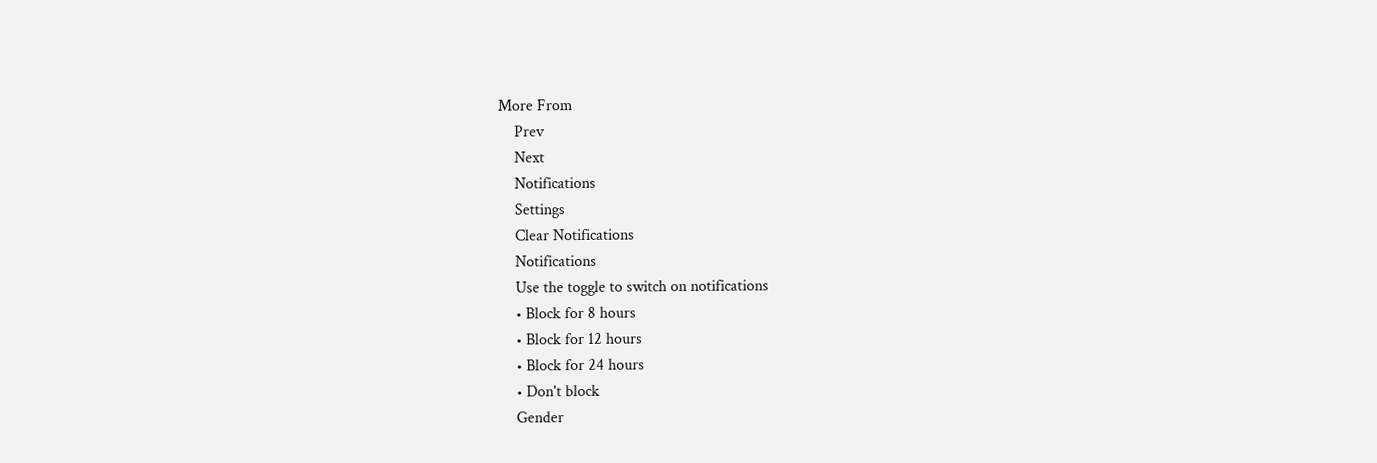More From
    Prev
    Next
    Notifications
    Settings
    Clear Notifications
    Notifications
    Use the toggle to switch on notifications
    • Block for 8 hours
    • Block for 12 hours
    • Block for 24 hours
    • Don't block
    Gender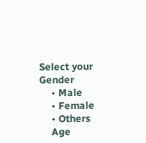Select your Gender
    • Male
    • Female
    • Others
    Age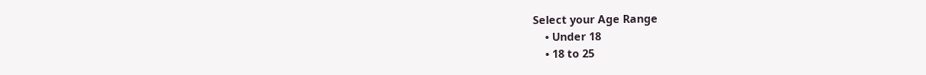Select your Age Range
    • Under 18
    • 18 to 25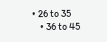• 26 to 35
    • 36 to 45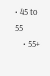• 45 to 55
    • 55+